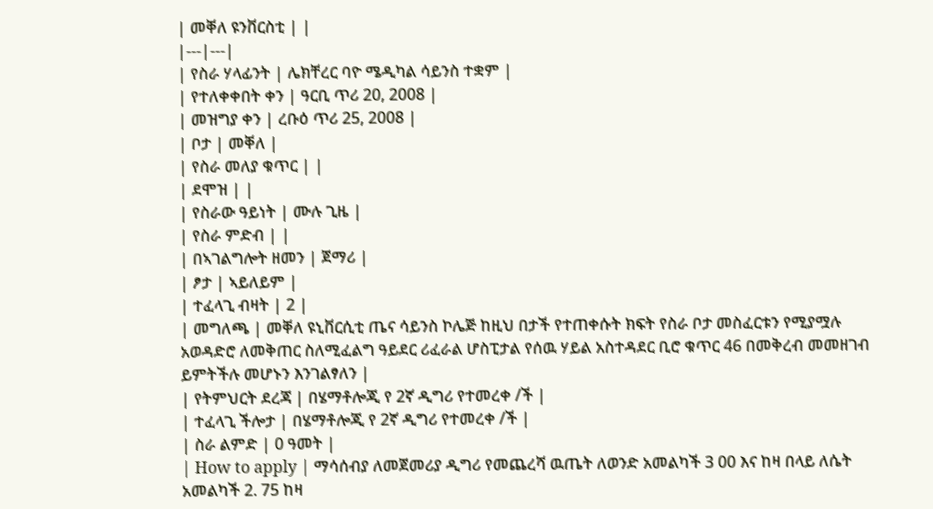| መቐለ ዩንቨርስቲ | |
|---|---|
| የስራ ሃላፊንት | ሌክቸረር ባዮ ሜዲካል ሳይንስ ተቋም |
| የተለቀቀበት ቀን | ዓርቢ ጥሪ 20, 2008 |
| መዝግያ ቀን | ረቡዕ ጥሪ 25, 2008 |
| ቦታ | መቐለ |
| የስራ መለያ ቁጥር | |
| ደሞዝ | |
| የስራው ዓይነት | ሙሉ ጊዜ |
| የስራ ምድብ | |
| በኣገልግሎት ዘመን | ጀማሪ |
| ፆታ | ኣይለይም |
| ተፈላጊ ብዛት | 2 |
| መግለጫ | መቐለ ዩኒቨርሲቲ ጤና ሳይንስ ኮሌጅ ከዚህ በታች የተጠቀሱት ክፍት የስራ ቦታ መስፈርቱን የሚያሟሉ አወዳድሮ ለመቅጠር ስለሚፈልግ ዓይደር ሪፈራል ሆስፒታል የሰዉ ሃይል አስተዳደር ቢሮ ቁጥር 46 በመቅረብ መመዘገብ ይምትችሉ መሆኑን እንገልፃለን |
| የትምህርት ደረጃ | በሄማቶሎጂ የ 2ኛ ዲግሪ የተመረቀ /ች |
| ተፈላጊ ችሎታ | በሄማቶሎጂ የ 2ኛ ዲግሪ የተመረቀ /ች |
| ስራ ልምድ | 0 ዓመት |
| How to apply | ማሳሰብያ ለመጀመሪያ ዲግሪ የመጨረሻ ዉጤት ለወንድ አመልካች 3 00 እና ከዛ በላይ ለሴት አመልካች 2. 75 ከዛ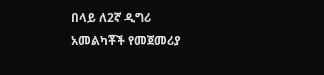በላይ ለ2ኛ ዲግሪ አመልካቾች የመጀመሪያ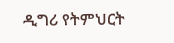ዲግሪ የትምህርት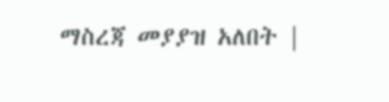ማስረጃ መያያዝ አለበት |